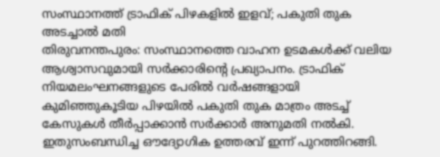സംസ്ഥാനത്ത് ട്രാഫിക് പിഴകളിൽ ഇളവ്; പകുതി തുക അടച്ചാൽ മതി
തിരുവനന്തപുരം: സംസ്ഥാനത്തെ വാഹന ഉടമകൾക്ക് വലിയ ആശ്വാസവുമായി സർക്കാരിന്റെ പ്രഖ്യാപനം. ട്രാഫിക് നിയമലംഘനങ്ങളുടെ പേരിൽ വർഷങ്ങളായി കുമിഞ്ഞുകൂടിയ പിഴയിൽ പകുതി തുക മാത്രം അടച്ച് കേസുകൾ തീർപ്പാക്കാൻ സർക്കാർ അനുമതി നൽകി. ഇതുസംബന്ധിച്ച ഔദ്യോഗിക ഉത്തരവ് ഇന്ന് പുറത്തിറങ്ങി.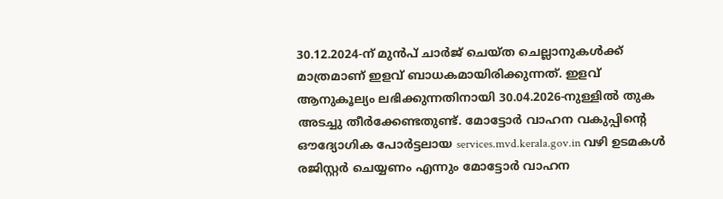30.12.2024-ന് മുൻപ് ചാർജ് ചെയ്ത ചെല്ലാനുകൾക്ക് മാത്രമാണ് ഇളവ് ബാധകമായിരിക്കുന്നത്. ഇളവ് ആനുകൂല്യം ലഭിക്കുന്നതിനായി 30.04.2026-നുള്ളിൽ തുക അടച്ചു തീർക്കേണ്ടതുണ്ട്. മോട്ടോർ വാഹന വകുപ്പിന്റെ ഔദ്യോഗിക പോർട്ടലായ services.mvd.kerala.gov.in വഴി ഉടമകൾ രജിസ്റ്റർ ചെയ്യണം എന്നും മോട്ടോർ വാഹന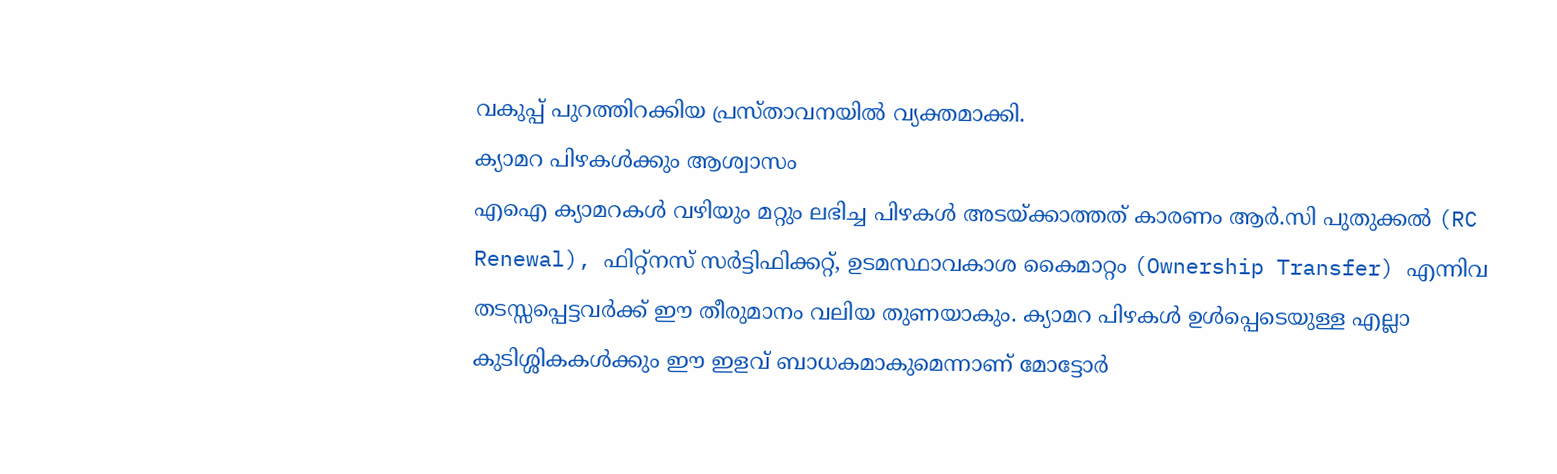വകുപ്പ് പുറത്തിറക്കിയ പ്രസ്താവനയിൽ വ്യക്തമാക്കി.
ക്യാമറ പിഴകൾക്കും ആശ്വാസം
എഐ ക്യാമറകൾ വഴിയും മറ്റും ലഭിച്ച പിഴകൾ അടയ്ക്കാത്തത് കാരണം ആർ.സി പുതുക്കൽ (RC Renewal), ഫിറ്റ്നസ് സർട്ടിഫിക്കറ്റ്, ഉടമസ്ഥാവകാശ കൈമാറ്റം (Ownership Transfer) എന്നിവ തടസ്സപ്പെട്ടവർക്ക് ഈ തീരുമാനം വലിയ തുണയാകും. ക്യാമറ പിഴകൾ ഉൾപ്പെടെയുള്ള എല്ലാ കുടിശ്ശികകൾക്കും ഈ ഇളവ് ബാധകമാകുമെന്നാണ് മോട്ടോർ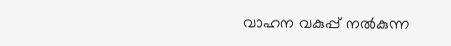വാഹന വകുപ്പ് നൽകുന്ന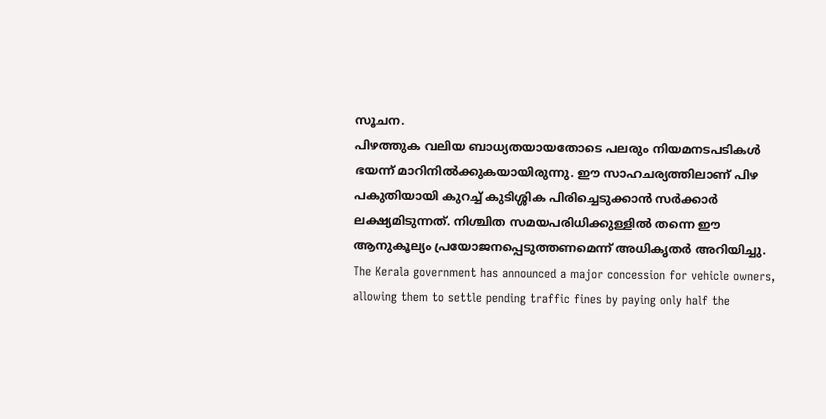സൂചന.
പിഴത്തുക വലിയ ബാധ്യതയായതോടെ പലരും നിയമനടപടികൾ ഭയന്ന് മാറിനിൽക്കുകയായിരുന്നു. ഈ സാഹചര്യത്തിലാണ് പിഴ പകുതിയായി കുറച്ച് കുടിശ്ശിക പിരിച്ചെടുക്കാൻ സർക്കാർ ലക്ഷ്യമിടുന്നത്. നിശ്ചിത സമയപരിധിക്കുള്ളിൽ തന്നെ ഈ ആനുകൂല്യം പ്രയോജനപ്പെടുത്തണമെന്ന് അധികൃതർ അറിയിച്ചു.
The Kerala government has announced a major concession for vehicle owners, allowing them to settle pending traffic fines by paying only half the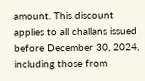amount. This discount applies to all challans issued before December 30, 2024, including those from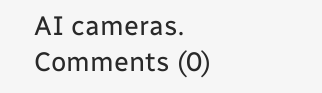AI cameras.
Comments (0)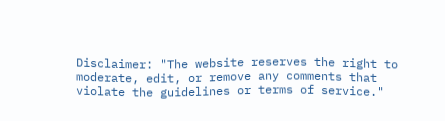Disclaimer: "The website reserves the right to moderate, edit, or remove any comments that violate the guidelines or terms of service."